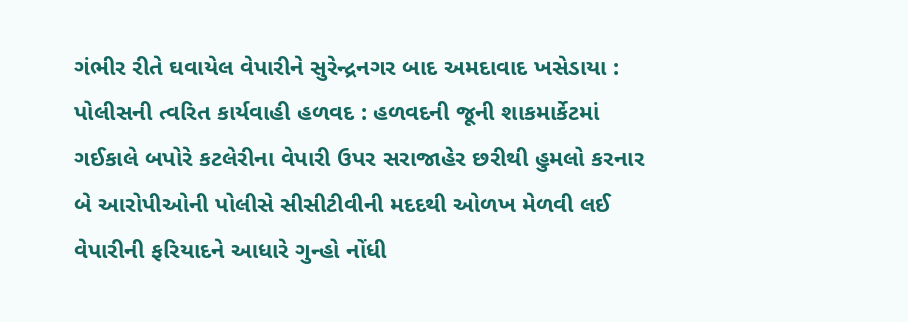ગંભીર રીતે ઘવાયેલ વેપારીને સુરેન્દ્રનગર બાદ અમદાવાદ ખસેડાયા : પોલીસની ત્વરિત કાર્યવાહી હળવદ : હળવદની જૂની શાકમાર્કેટમાં ગઈકાલે બપોરે કટલેરીના વેપારી ઉપર સરાજાહેર છરીથી હુમલો કરનાર બે આરોપીઓની પોલીસે સીસીટીવીની મદદથી ઓળખ મેળવી લઈ વેપારીની ફરિયાદને આધારે ગુન્હો નોંધી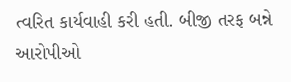ત્વરિત કાર્યવાહી કરી હતી. બીજી તરફ બન્ને આરોપીઓ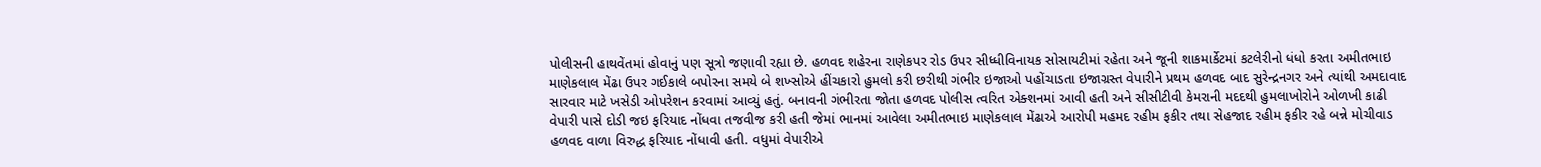પોલીસની હાથવેંતમાં હોવાનું પણ સૂત્રો જણાવી રહ્યા છે. હળવદ શહેરના રાણેકપર રોડ ઉપર સીધ્ધીવિનાયક સોસાયટીમાં રહેતા અને જૂની શાકમાર્કેટમાં કટલેરીનો ધંધો કરતા અમીતભાઇ માણેકલાલ મેંઢા ઉપર ગઈકાલે બપોરના સમયે બે શખ્સોએ હીંચકારો હુમલો કરી છરીથી ગંભીર ઇજાઓ પહોંચાડતા ઇજાગ્રસ્ત વેપારીને પ્રથમ હળવદ બાદ સુરેન્દ્રનગર અને ત્યાંથી અમદાવાદ સારવાર માટે ખસેડી ઓપરેશન કરવામાં આવ્યું હતું. બનાવની ગંભીરતા જોતા હળવદ પોલીસ ત્વરિત એક્શનમાં આવી હતી અને સીસીટીવી કેમરાની મદદથી હુમલાખોરોને ઓળખી કાઢી વેપારી પાસે દોડી જઇ ફરિયાદ નોંધવા તજવીજ કરી હતી જેમાં ભાનમાં આવેલા અમીતભાઇ માણેકલાલ મેંઢાએ આરોપી મહમદ રહીમ ફકીર તથા સેહજાદ રહીમ ફકીર રહે બન્ને મોચીવાડ હળવદ વાળા વિરુદ્ધ ફરિયાદ નોંધાવી હતી. વધુમાં વેપારીએ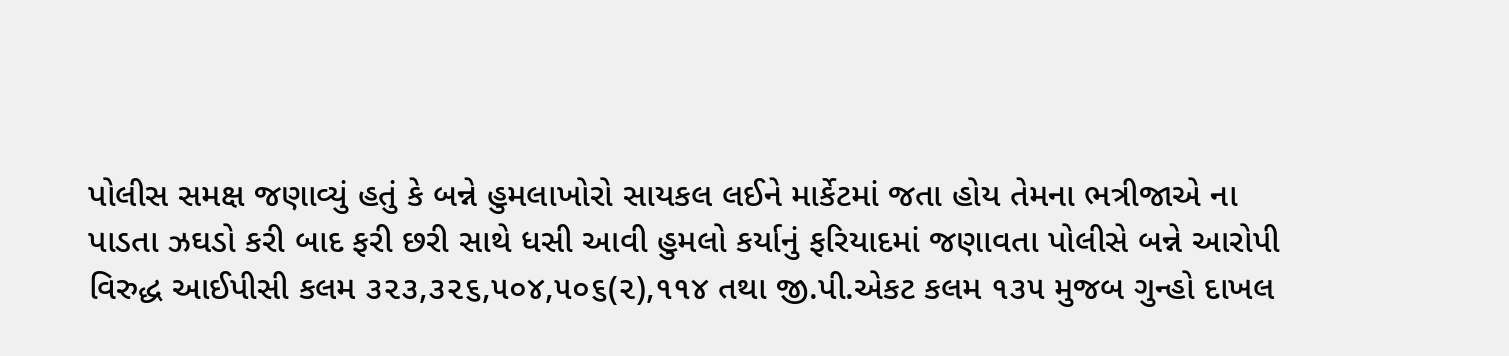પોલીસ સમક્ષ જણાવ્યું હતું કે બન્ને હુમલાખોરો સાયકલ લઈને માર્કેટમાં જતા હોય તેમના ભત્રીજાએ ના પાડતા ઝઘડો કરી બાદ ફરી છરી સાથે ધસી આવી હુમલો કર્યાનું ફરિયાદમાં જણાવતા પોલીસે બન્ને આરોપી વિરુદ્ધ આઈપીસી કલમ ૩૨૩,૩૨૬,૫૦૪,૫૦૬(૨),૧૧૪ તથા જી.પી.એકટ કલમ ૧૩૫ મુજબ ગુન્હો દાખલ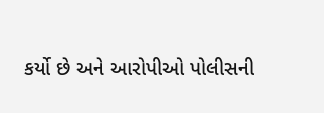કર્યો છે અને આરોપીઓ પોલીસની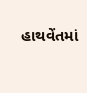હાથવેંતમાં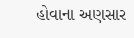હોવાના અણસાર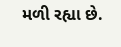મળી રહ્યા છે.